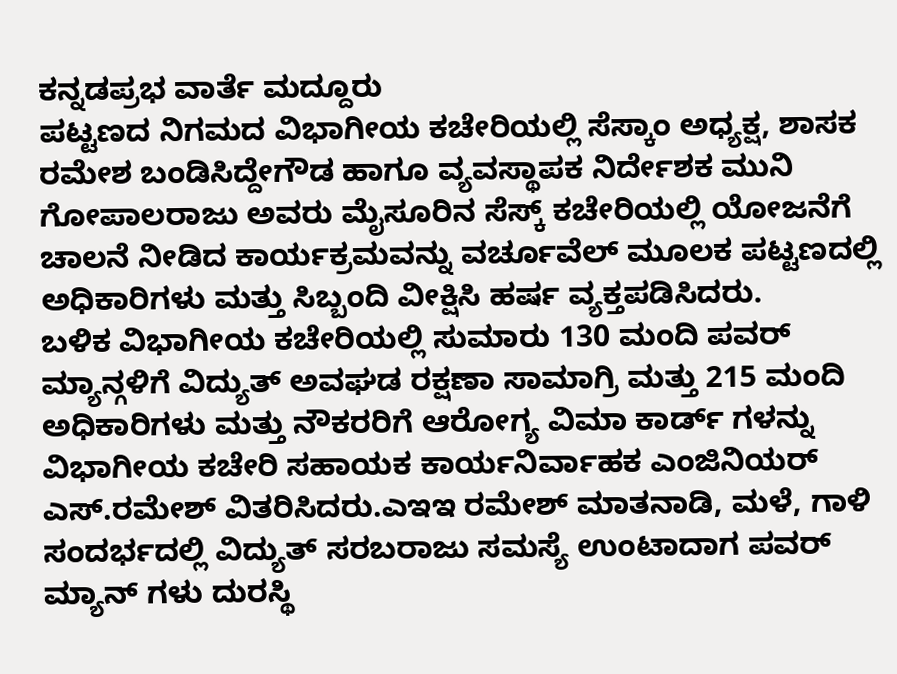ಕನ್ನಡಪ್ರಭ ವಾರ್ತೆ ಮದ್ದೂರು
ಪಟ್ಟಣದ ನಿಗಮದ ವಿಭಾಗೀಯ ಕಚೇರಿಯಲ್ಲಿ ಸೆಸ್ಕಾಂ ಅಧ್ಯಕ್ಷ, ಶಾಸಕ ರಮೇಶ ಬಂಡಿಸಿದ್ದೇಗೌಡ ಹಾಗೂ ವ್ಯವಸ್ಥಾಪಕ ನಿರ್ದೇಶಕ ಮುನಿ ಗೋಪಾಲರಾಜು ಅವರು ಮೈಸೂರಿನ ಸೆಸ್ಕ್ ಕಚೇರಿಯಲ್ಲಿ ಯೋಜನೆಗೆ ಚಾಲನೆ ನೀಡಿದ ಕಾರ್ಯಕ್ರಮವನ್ನು ವರ್ಚೂವೆಲ್ ಮೂಲಕ ಪಟ್ಟಣದಲ್ಲಿ ಅಧಿಕಾರಿಗಳು ಮತ್ತು ಸಿಬ್ಬಂದಿ ವೀಕ್ಷಿಸಿ ಹರ್ಷ ವ್ಯಕ್ತಪಡಿಸಿದರು.
ಬಳಿಕ ವಿಭಾಗೀಯ ಕಚೇರಿಯಲ್ಲಿ ಸುಮಾರು 130 ಮಂದಿ ಪವರ್ ಮ್ಯಾನ್ಗಳಿಗೆ ವಿದ್ಯುತ್ ಅವಘಡ ರಕ್ಷಣಾ ಸಾಮಾಗ್ರಿ ಮತ್ತು 215 ಮಂದಿ ಅಧಿಕಾರಿಗಳು ಮತ್ತು ನೌಕರರಿಗೆ ಆರೋಗ್ಯ ವಿಮಾ ಕಾರ್ಡ್ ಗಳನ್ನು ವಿಭಾಗೀಯ ಕಚೇರಿ ಸಹಾಯಕ ಕಾರ್ಯನಿರ್ವಾಹಕ ಎಂಜಿನಿಯರ್ ಎಸ್.ರಮೇಶ್ ವಿತರಿಸಿದರು.ಎಇಇ ರಮೇಶ್ ಮಾತನಾಡಿ, ಮಳೆ, ಗಾಳಿ ಸಂದರ್ಭದಲ್ಲಿ ವಿದ್ಯುತ್ ಸರಬರಾಜು ಸಮಸ್ಯೆ ಉಂಟಾದಾಗ ಪವರ್ ಮ್ಯಾನ್ ಗಳು ದುರಸ್ಥಿ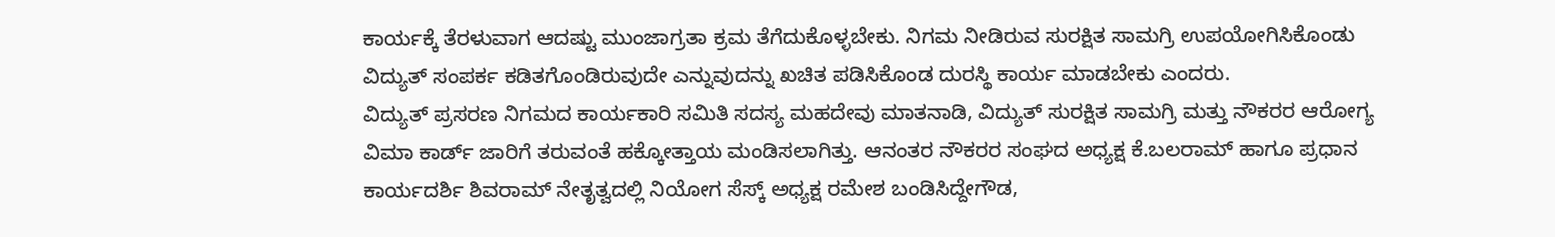ಕಾರ್ಯಕ್ಕೆ ತೆರಳುವಾಗ ಆದಷ್ಟು ಮುಂಜಾಗ್ರತಾ ಕ್ರಮ ತೆಗೆದುಕೊಳ್ಳಬೇಕು. ನಿಗಮ ನೀಡಿರುವ ಸುರಕ್ಷಿತ ಸಾಮಗ್ರಿ ಉಪಯೋಗಿಸಿಕೊಂಡು ವಿದ್ಯುತ್ ಸಂಪರ್ಕ ಕಡಿತಗೊಂಡಿರುವುದೇ ಎನ್ನುವುದನ್ನು ಖಚಿತ ಪಡಿಸಿಕೊಂಡ ದುರಸ್ಥಿ ಕಾರ್ಯ ಮಾಡಬೇಕು ಎಂದರು.
ವಿದ್ಯುತ್ ಪ್ರಸರಣ ನಿಗಮದ ಕಾರ್ಯಕಾರಿ ಸಮಿತಿ ಸದಸ್ಯ ಮಹದೇವು ಮಾತನಾಡಿ, ವಿದ್ಯುತ್ ಸುರಕ್ಷಿತ ಸಾಮಗ್ರಿ ಮತ್ತು ನೌಕರರ ಆರೋಗ್ಯ ವಿಮಾ ಕಾರ್ಡ್ ಜಾರಿಗೆ ತರುವಂತೆ ಹಕ್ಕೋತ್ತಾಯ ಮಂಡಿಸಲಾಗಿತ್ತು. ಆನಂತರ ನೌಕರರ ಸಂಘದ ಅಧ್ಯಕ್ಷ ಕೆ.ಬಲರಾಮ್ ಹಾಗೂ ಪ್ರಧಾನ ಕಾರ್ಯದರ್ಶಿ ಶಿವರಾಮ್ ನೇತೃತ್ವದಲ್ಲಿ ನಿಯೋಗ ಸೆಸ್ಕ್ ಅಧ್ಯಕ್ಷ ರಮೇಶ ಬಂಡಿಸಿದ್ದೇಗೌಡ,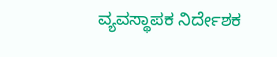ವ್ಯವಸ್ಥಾಪಕ ನಿರ್ದೇಶಕ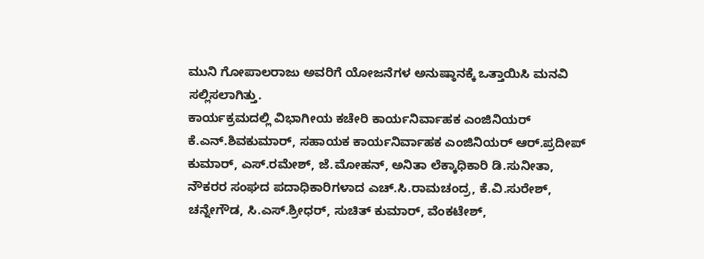ಮುನಿ ಗೋಪಾಲರಾಜು ಅವರಿಗೆ ಯೋಜನೆಗಳ ಅನುಷ್ಠಾನಕ್ಕೆ ಒತ್ತಾಯಿಸಿ ಮನವಿ ಸಲ್ಲಿಸಲಾಗಿತ್ತು.
ಕಾರ್ಯಕ್ರಮದಲ್ಲಿ ವಿಭಾಗೀಯ ಕಚೇರಿ ಕಾರ್ಯನಿರ್ವಾಹಕ ಎಂಜಿನಿಯರ್ ಕೆ.ಎನ್.ಶಿವಕುಮಾರ್, ಸಹಾಯಕ ಕಾರ್ಯನಿರ್ವಾಹಕ ಎಂಜಿನಿಯರ್ ಆರ್.ಪ್ರದೀಪ್ ಕುಮಾರ್, ಎಸ್.ರಮೇಶ್, ಜೆ.ಮೋಹನ್, ಅನಿತಾ ಲೆಕ್ಕಾಧಿಕಾರಿ ಡಿ.ಸುನೀತಾ, ನೌಕರರ ಸಂಘದ ಪದಾಧಿಕಾರಿಗಳಾದ ಎಚ್.ಸಿ.ರಾಮಚಂದ್ರ, ಕೆ.ವಿ.ಸುರೇಶ್, ಚನ್ನೇಗೌಡ, ಸಿ.ಎಸ್.ಶ್ರೀಧರ್, ಸುಚಿತ್ ಕುಮಾರ್, ವೆಂಕಟೇಶ್,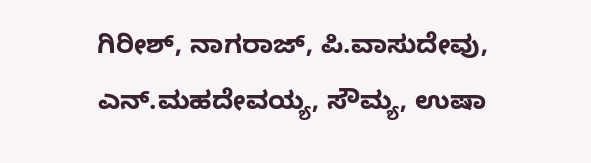ಗಿರೀಶ್, ನಾಗರಾಜ್, ಪಿ.ವಾಸುದೇವು, ಎನ್.ಮಹದೇವಯ್ಯ, ಸೌಮ್ಯ, ಉಷಾ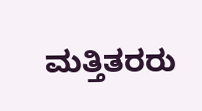ಮತ್ತಿತರರು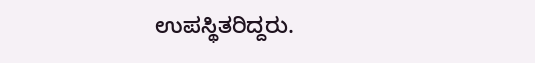ಉಪಸ್ಥಿತರಿದ್ದರು.